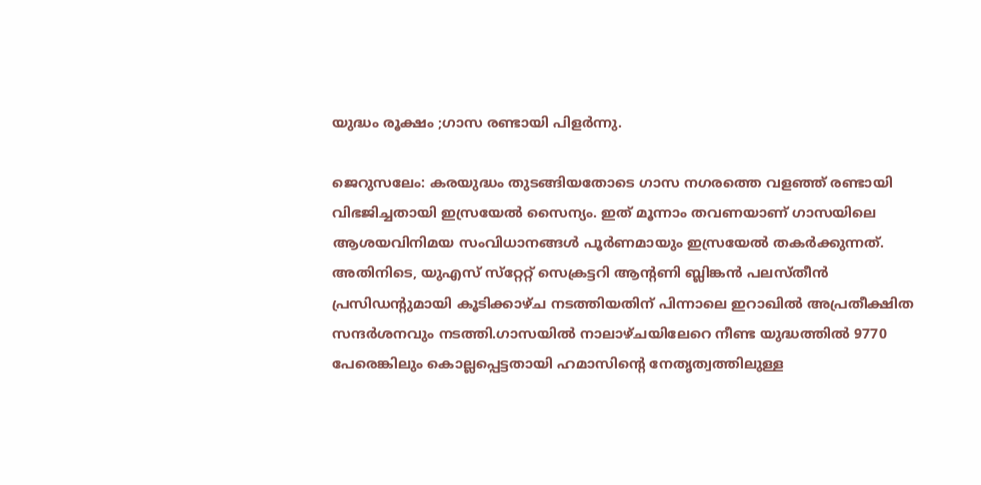യുദ്ധം രൂക്ഷം ;ഗാസ രണ്ടായി പിളർന്നു.

ജെറുസലേം: കരയുദ്ധം തുടങ്ങിയതോടെ ഗാസ നഗരത്തെ വളഞ്ഞ് രണ്ടായി വിഭജിച്ചതായി ഇസ്രയേൽ സൈന്യം. ഇത് മൂന്നാം തവണയാണ് ഗാസയിലെ ആശയവിനിമയ സംവിധാനങ്ങൾ പൂർണമായും ഇസ്രയേൽ തകർക്കുന്നത്. അതിനിടെ, യുഎസ് സ്‌റ്റേറ്റ് സെക്രട്ടറി ആന്റണി ബ്ലിങ്കൻ പലസ്‌തീൻ പ്രസിഡന്റുമായി കൂടിക്കാഴ്‌ച നടത്തിയതിന് പിന്നാലെ ഇറാഖിൽ അപ്രതീക്ഷിത സന്ദർശനവും നടത്തി.ഗാസയിൽ നാലാഴ്‌ചയിലേറെ നീണ്ട യുദ്ധത്തിൽ 9770 പേരെങ്കിലും കൊല്ലപ്പെട്ടതായി ഹമാസിന്റെ നേതൃത്വത്തിലുള്ള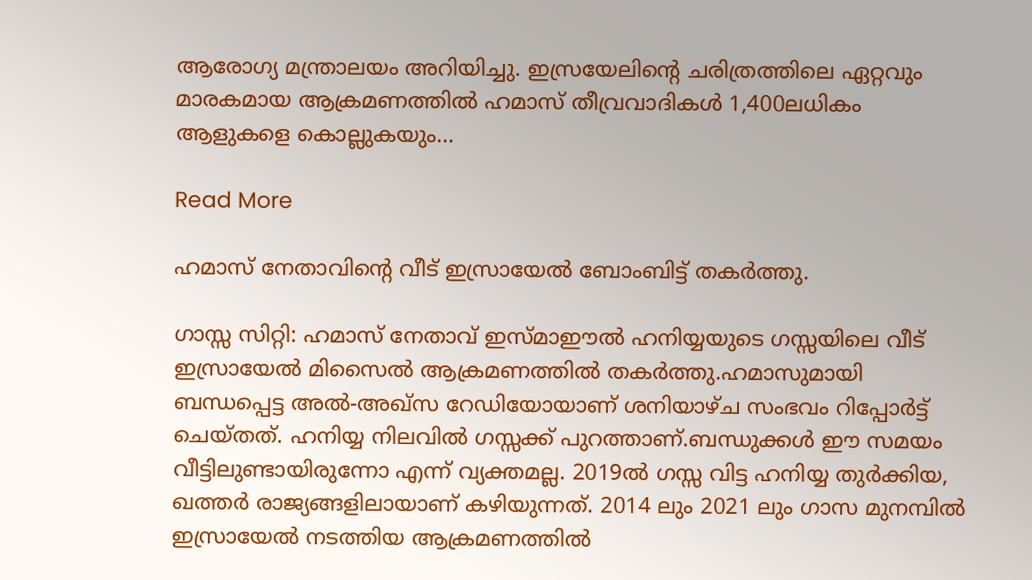ആരോഗ്യ മന്ത്രാലയം അറിയിച്ചു. ഇസ്രയേലിന്റെ ചരിത്രത്തിലെ ഏറ്റവും മാരകമായ ആക്രമണത്തിൽ ഹമാസ് തീവ്രവാദികൾ 1,400ലധികം ആളുകളെ കൊല്ലുകയും…

Read More

ഹമാസ് നേതാവിന്റെ വീട് ഇസ്രായേൽ ബോംബിട്ട് തകർത്തു.

ഗാസ്സ സിറ്റി: ഹമാസ് നേതാവ് ഇസ്മാഈല്‍ ഹനിയ്യയുടെ ഗസ്സയിലെ വീട് ഇസ്രായേല്‍ മിസൈല്‍ ആക്രമണത്തില്‍ തകര്‍ത്തു.ഹമാസുമായി ബന്ധപ്പെട്ട അൽ-അഖ്സ റേഡിയോയാണ് ശനിയാഴ്ച സംഭവം റിപ്പോർട്ട് ചെയ്തത്. ഹനിയ്യ നിലവില്‍ ഗസ്സക്ക് പുറത്താണ്.ബന്ധുക്കള്‍ ഈ സമയം വീട്ടിലുണ്ടായിരുന്നോ എന്ന് വ്യക്തമല്ല. 2019ല്‍ ഗസ്സ വിട്ട ഹനിയ്യ തുര്‍ക്കിയ, ഖത്തര്‍ രാജ്യങ്ങളിലായാണ് കഴിയുന്നത്. 2014 ലും 2021 ലും ഗാസ മുനമ്പിൽ ഇസ്രായേൽ നടത്തിയ ആക്രമണത്തിൽ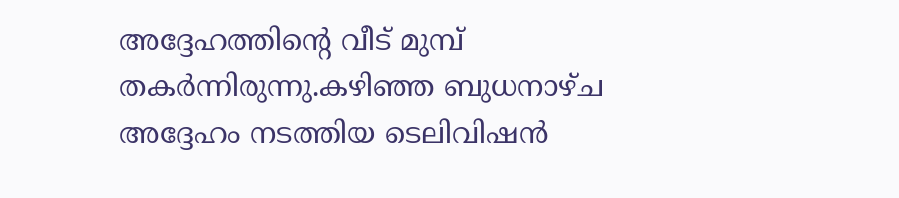അദ്ദേഹത്തിന്റെ വീട് മുമ്പ് തകർന്നിരുന്നു.കഴിഞ്ഞ ബുധനാഴ്ച അദ്ദേഹം നടത്തിയ ടെലിവിഷൻ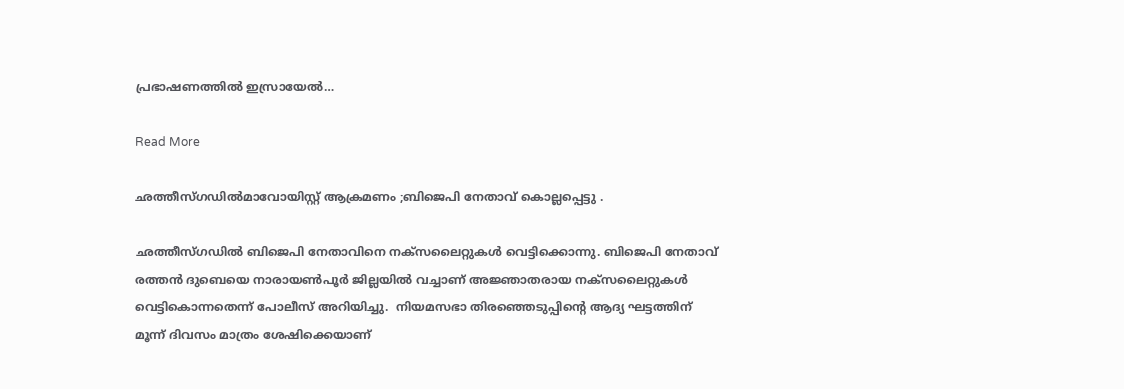പ്രഭാഷണത്തില്‍ ഇസ്രായേല്‍…

Read More

ഛത്തീസ്ഗഡിൽമാവോയിസ്റ്റ് ആക്രമണം ;ബിജെപി നേതാവ് കൊല്ലപ്പെട്ടു .

ഛത്തീസ്ഗഡിൽ ബിജെപി നേതാവിനെ നക്‌സലൈറ്റുകൾ വെട്ടിക്കൊന്നു. ബിജെപി നേതാവ് രത്തൻ ദുബെയെ നാരായൺപൂർ ജില്ലയിൽ വച്ചാണ് അജ്ഞാതരായ നക്‌സലൈറ്റുകൾ വെട്ടികൊന്നതെന്ന് പോലീസ് അറിയിച്ചു.  നിയമസഭാ തിരഞ്ഞെടുപ്പിന്റെ ആദ്യ ഘട്ടത്തിന് മൂന്ന് ദിവസം മാത്രം ശേഷിക്കെയാണ്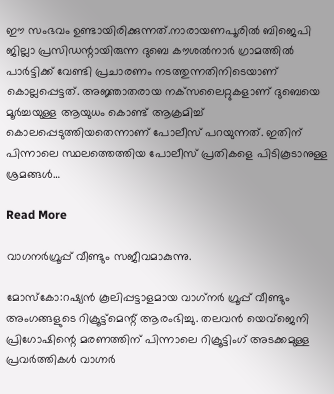ഈ സംഭവം ഉണ്ടായിരിക്കുന്നത്.നാരായണപൂരിൽ ബിജെപി ജില്ലാ പ്രസിഡന്റായിരുന്ന ദുബെ കൗശൽനാർ ഗ്രാമത്തിൽ പാർട്ടിക്ക് വേണ്ടി പ്രചാരണം നടത്തുന്നതിനിടെയാണ് കൊല്ലപ്പെട്ടത്. അജ്ഞാതരായ നക്‌സലൈറ്റുകളാണ് ദുബെയെ മൂർച്ചയുള്ള ആയുധം കൊണ്ട് ആക്രമിച്ച് കൊലപ്പെടുത്തിയതെന്നാണ് പോലീസ് പറയുന്നത്. ഇതിന് പിന്നാലെ സ്ഥലത്തെത്തിയ പോലീസ് പ്രതികളെ പിടികൂടാനുള്ള ശ്രമങ്ങൾ…

Read More

വാഗനർഗ്രൂപ്പ് വീണ്ടും സജീവമാകുന്നു.

മോസ്കോ:റഷ്യൻ കൂലിപ്പട്ടാളമായ വാഗ്‌നര്‍ ഗ്രൂപ്പ് വീണ്ടും അംഗങ്ങളുടെ റിക്രൂട്ട്മെന്റ് ആരംഭിച്ചു. തലവൻ യെവ്ജെ‌നി പ്രിഗോഷിന്റെ മരണത്തിന് പിന്നാലെ റിക്രൂട്ടിംഗ് അടക്കമുള്ള പ്രവര്‍ത്തികള്‍ വാഗ്നര്‍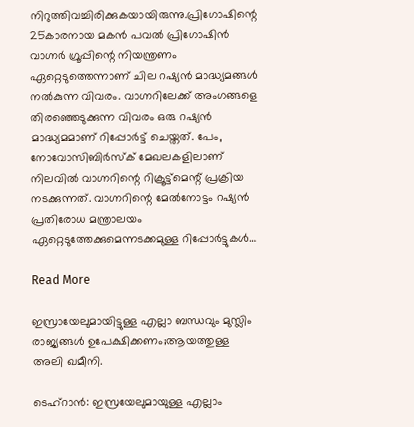നിറുത്തിവച്ചിരിക്കുകയായിരുന്നു.പ്രിഗോഷിന്റെ 25കാരനായ മകൻ പവല്‍ പ്രിഗോഷിൻ വാഗ്നര്‍ ഗ്രൂപ്പിന്റെ നിയന്ത്രണം ഏറ്റെടുത്തെന്നാണ് ചില റഷ്യൻ മാദ്ധ്യമങ്ങള്‍ നല്‍കുന്ന വിവരം. വാഗ്നറിലേക്ക് അംഗങ്ങളെ തിരഞ്ഞെടുക്കുന്ന വിവരം ഒരു റഷ്യൻ മാദ്ധ്യമമാണ് റിപ്പോര്‍ട്ട് ചെയ്തത്. പേം, നോവോസിബിര്‍സ്ക് മേഖലകളിലാണ് നിലവില്‍ വാഗ്നറിന്റെ റിക്രൂട്ട്മെന്റ് പ്രക്രിയ നടക്കുന്നത്. വാഗ്നറിന്റെ മേല്‍നോട്ടം റഷ്യൻ പ്രതിരോധ മന്ത്രാലയം ഏറ്റെടുത്തേക്കുമെന്നടക്കമുള്ള റിപ്പോര്‍ട്ടുകള്‍…

Read More

ഇസ്രായേലുമായിട്ടുള്ള എല്ലാ ബന്ധവും മുസ്ലിം രാജ്യങ്ങൾ ഉപേക്ഷിക്കണം;ആയത്തുള്ള അലി ഖമീനി.

ടെഹ്‌റാന്‍: ഇസ്രയേലുമായുള്ള എല്ലാം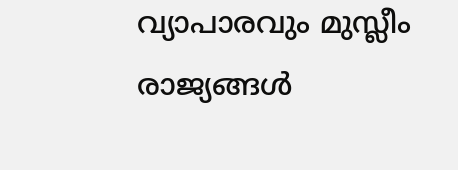വ്യാപാരവും മുസ്ലീം രാജ്യങ്ങള്‍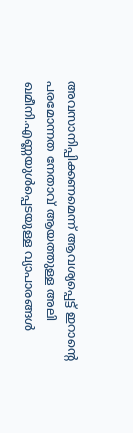അവസാനിപ്പിക്കണമെന്ന് ആവശ്യപ്പെട്ട് ഇറാന്റെ പരമോന്നത നേതാവ് ആയത്തുള്ള അലി ഖമീനി.എണ്ണയുള്‍പ്പെടയുള്ള വ്യാപാരങ്ങള്‍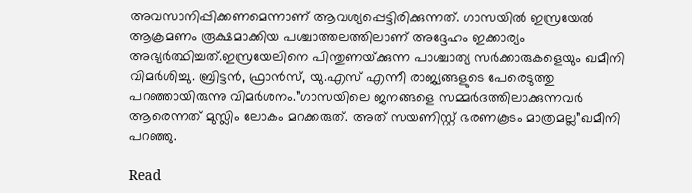അവസാനിപ്പിക്കണമെന്നാണ് ആവശ്യപ്പെട്ടിരിക്കുന്നത്. ഗാസയില്‍ ഇസ്രയേല്‍ ആക്രമണം രൂക്ഷമാക്കിയ പശ്ചാത്തലത്തിലാണ് അദ്ദേഹം ഇക്കാര്യം അഭ്യര്‍ത്ഥിച്ചത്.ഇസ്രയേലിനെ പിന്തുണയ്‌ക്കുന്ന പാശ്ചാത്യ സര്‍ക്കാരുകളെയും ഖമീനി വിമര്‍ശിച്ചു. ബ്രിട്ടന്‍, ഫ്രാന്‍സ്, യു.എസ് എന്നീ രാജ്യങ്ങളുടെ പേരെടുത്തു പറഞ്ഞായിരുന്നു വിമര്‍ശനം.”ഗാസയിലെ ജനങ്ങളെ സമ്മര്‍ദത്തിലാക്കുന്നവര്‍ ആരെന്നത് മുസ്ലിം ലോകം മറക്കരുത്. അത് സയണിസ്റ്റ് ഭരണകൂടം മാത്രമല്ല”ഖമീനി പറഞ്ഞു.

Read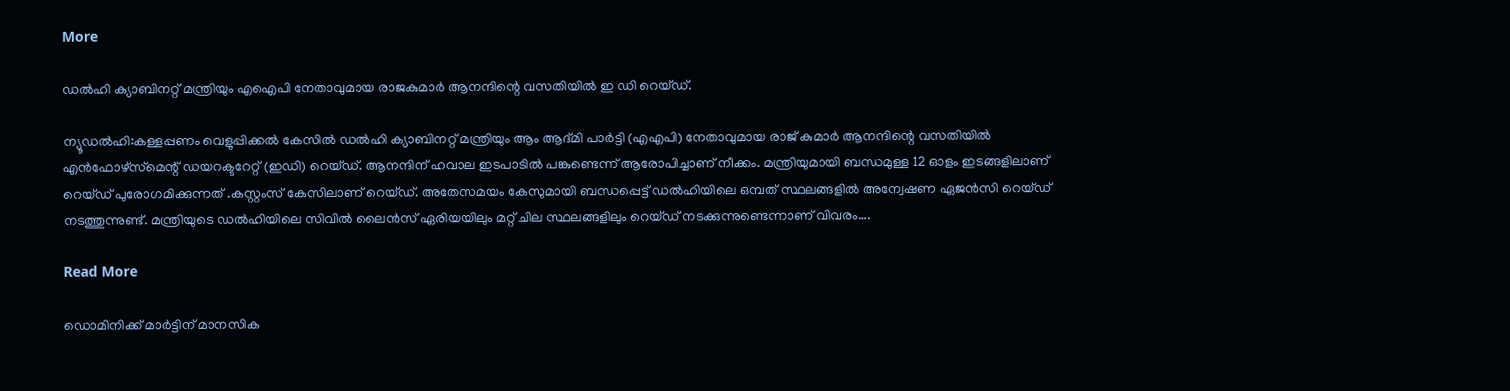More

ഡൽഹി ക്യാബിനറ്റ് മന്ത്രിയും എഐപി നേതാവുമായ രാജകുമാർ ആനന്ദിന്റെ വസതിയിൽ ഇ ഡി റെയ്ഡ്.

ന്യൂഡൽഹി:കള്ളപ്പണം വെളുപ്പിക്കല്‍ കേസില്‍ ഡല്‍ഹി ക്യാബിനറ്റ് മന്ത്രിയും ആം ആദ്മി പാര്‍ട്ടി (എഎപി) നേതാവുമായ രാജ് കുമാര്‍ ആനന്ദിന്റെ വസതിയില്‍ എന്‍ഫോഴ്‌സ്‌മെന്റ് ഡയറക്ടറേറ്റ് (ഇഡി) റെയ്ഡ്. ആനന്ദിന് ഹവാല ഇടപാടില്‍ പങ്കുണ്ടെന്ന് ആരോപിച്ചാണ് നീക്കം. മന്ത്രിയുമായി ബന്ധമുള്ള 12 ഓളം ഇടങ്ങളിലാണ് റെയ്ഡ് പുരോഗമിക്കുന്നത് .കസ്റ്റംസ് കേസിലാണ് റെയ്ഡ്. അതേസമയം കേസുമായി ബന്ധപ്പെട്ട് ഡല്‍ഹിയിലെ ഒമ്പത് സ്ഥലങ്ങളില്‍ അന്വേഷണ ഏജന്‍സി റെയ്ഡ് നടത്തുന്നുണ്ട്. മന്ത്രിയുടെ ഡല്‍ഹിയിലെ സിവില്‍ ലൈന്‍സ് ഏരിയയിലും മറ്റ് ചില സ്ഥലങ്ങളിലും റെയ്ഡ് നടക്കുന്നുണ്ടെന്നാണ് വിവരം….

Read More

ഡൊമിനിക്ക് മാർട്ടിന് മാനസിക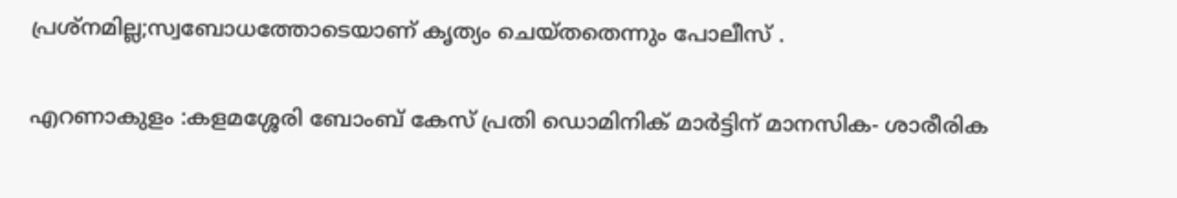പ്രശ്നമില്ല;സ്വബോധത്തോടെയാണ് കൃത്യം ചെയ്തതെന്നും പോലീസ് .

എറണാകുളം :കളമശ്ശേരി ബോംബ് കേസ് പ്രതി ഡൊമിനിക് മാര്‍ട്ടിന് മാനസിക- ശാരീരിക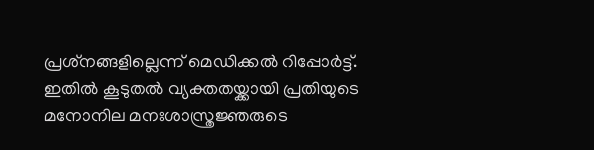പ്രശ്‌നങ്ങളില്ലെന്ന് മെഡിക്കല്‍ റിപ്പോര്‍ട്ട്. ഇതില്‍ കൂടുതല്‍ വ്യക്തതയ്ക്കായി പ്രതിയുടെ മനോനില മനഃശാസ്ത്രജ്ഞരുടെ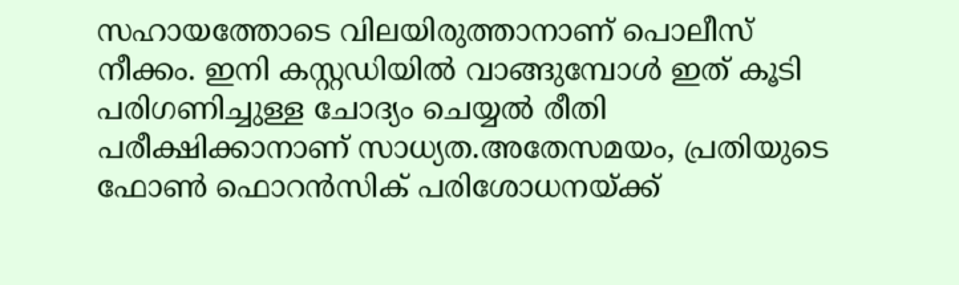സഹായത്തോടെ വിലയിരുത്താനാണ് പൊലീസ് നീക്കം. ഇനി കസ്റ്റഡിയില്‍ വാങ്ങുമ്പോള്‍ ഇത് കൂടി പരിഗണിച്ചുള്ള ചോദ്യം ചെയ്യല്‍ രീതി പരീക്ഷിക്കാനാണ് സാധ്യത.അതേസമയം, പ്രതിയുടെ ഫോണ്‍ ഫൊറന്‍സിക് പരിശോധനയ്ക്ക്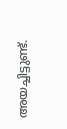അയച്ചിട്ടുണ്ട്.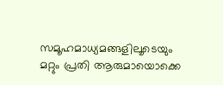സമൂഹമാധ്യമങ്ങളിലൂടെയും മറ്റും പ്രതി ആരുമായൊക്കെ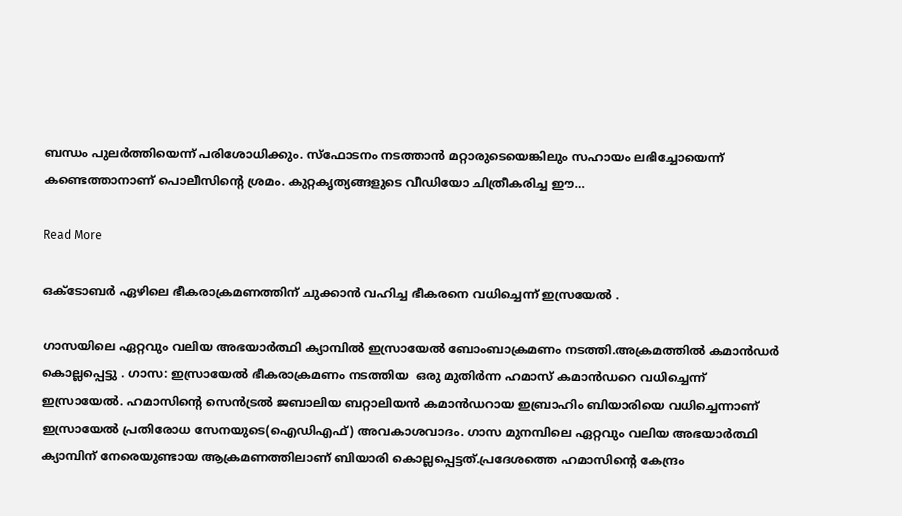ബന്ധം പുലര്‍ത്തിയെന്ന് പരിശോധിക്കും. സ്‌ഫോടനം നടത്താന്‍ മറ്റാരുടെയെങ്കിലും സഹായം ലഭിച്ചോയെന്ന് കണ്ടെത്താനാണ് പൊലീസിന്റെ ശ്രമം. കുറ്റകൃത്യങ്ങളുടെ വീഡിയോ ചിത്രീകരിച്ച ഈ…

Read More

ഒക്ടോബർ ഏഴിലെ ഭീകരാക്രമണത്തിന് ചുക്കാൻ വഹിച്ച ഭീകരനെ വധിച്ചെന്ന് ഇസ്രയേൽ .

ഗാസയിലെ ഏറ്റവും വലിയ അഭയാർത്ഥി ക്യാമ്പിൽ ഇസ്രായേൽ ബോംബാക്രമണം നടത്തി.അക്രമത്തിൽ കമാൻഡർ കൊല്ലപ്പെട്ടു . ഗാസ: ഇസ്രായേൽ ഭീകരാക്രമണം നടത്തിയ  ഒരു മുതിര്‍ന്ന ഹമാസ് കമാന്‍ഡറെ വധിച്ചെന്ന് ഇസ്രായേല്‍. ഹമാസിന്റെ സെന്‍ട്രല്‍ ജബാലിയ ബറ്റാലിയന്‍ കമാന്‍ഡറായ ഇബ്രാഹിം ബിയാരിയെ വധിച്ചെന്നാണ് ഇസ്രായേല്‍ പ്രതിരോധ സേനയുടെ(ഐഡിഎഫ്) അവകാശവാദം. ഗാസ മുനമ്പിലെ ഏറ്റവും വലിയ അഭയാര്‍ത്ഥി ക്യാമ്പിന് നേരെയുണ്ടായ ആക്രമണത്തിലാണ് ബിയാരി കൊല്ലപ്പെട്ടത്.പ്രദേശത്തെ ഹമാസിന്റെ കേന്ദ്രം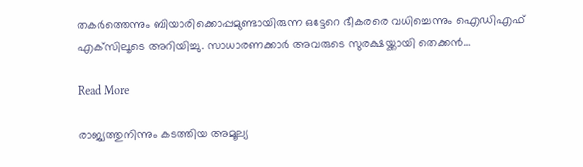തകര്‍ത്തെന്നും ബിയാരിക്കൊപ്പമുണ്ടായിരുന്ന ഒട്ടേറെ ഭീകരരെ വധിച്ചെന്നും ഐഡിഎഫ് എക്‌സിലൂടെ അറിയിച്ചു. സാധാരണക്കാര്‍ അവരുടെ സുരക്ഷയ്ക്കായി തെക്കൻ…

Read More

രാജ്യത്തുനിന്നും കടത്തിയ അമൂല്യ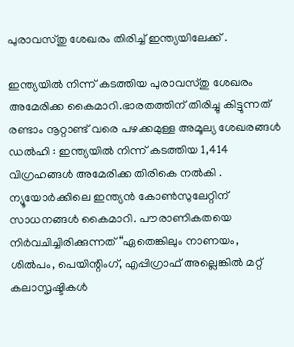പുരാവസ്തു ശേഖരം തിരിച്ച് ഇന്ത്യയിലേക്ക് .

ഇന്ത്യയിൽ നിന്ന് കടത്തിയ പുരാവസ്തു ശേഖരം അമേരിക്ക കൈമാറി.ഭാരതത്തിന് തിരിച്ചു കിട്ടുന്നത് രണ്ടാം നൂറ്റാണ്ട് വരെ പഴക്കമുള്ള അമൂല്യ ശേഖരങ്ങൾ ഡൽഹി : ഇന്ത്യയിൽ നിന്ന് കടത്തിയ 1,414 വിഗ്രഹങ്ങൾ അമേരിക്ക തിരികെ നൽകി . ന്യൂയോർക്കിലെ ഇന്ത്യൻ കോൺസുലേറ്റിന് സാധനങ്ങൾ കൈമാറി. പൗരാണികതയെ നിർവചിച്ചിരിക്കുന്നത് “ഏതെങ്കിലും നാണയം, ശിൽപം, പെയിന്റിംഗ്, എപ്പിഗ്രാഫ് അല്ലെങ്കിൽ മറ്റ് കലാസൃഷ്ടികൾ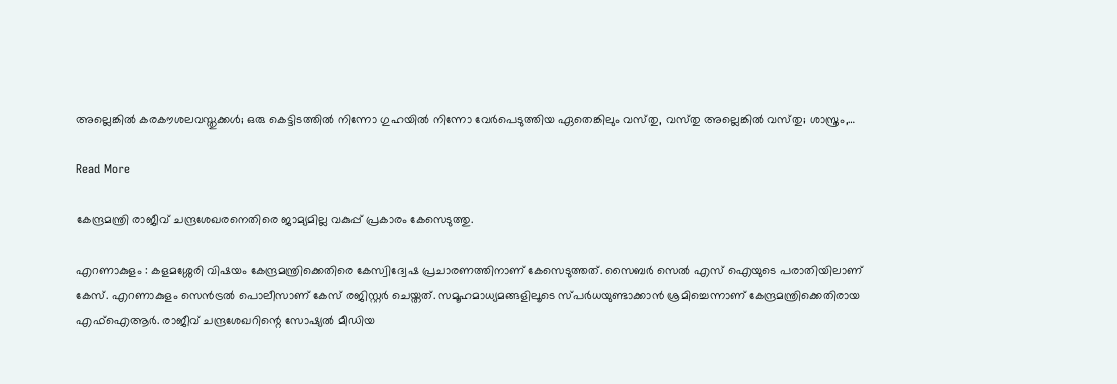അല്ലെങ്കിൽ കരകൗശലവസ്തുക്കൾ; ഒരു കെട്ടിടത്തിൽ നിന്നോ ഗുഹയിൽ നിന്നോ വേർപെടുത്തിയ ഏതെങ്കിലും വസ്‌തു, വസ്‌തു അല്ലെങ്കിൽ വസ്‌തു; ശാസ്ത്രം,…

Read More

കേന്ദ്രമന്ത്രി രാജീവ് ചന്ദ്രശേഖരനെതിരെ ജാമ്യമില്ല വകുപ്പ് പ്രകാരം കേസെടുത്തു.

എറണാകുളം : കളമശ്ശേരി വിഷയം കേന്ദ്രമന്ത്രിക്കെതിരെ കേസ്വിദ്വേഷ പ്രചാരണത്തിനാണ് കേസെടുത്തത്. സൈബര്‍ സെല്‍ എസ് ഐയുടെ പരാതിയിലാണ് കേസ്. എറണാകുളം സെന്‍ട്രല്‍ പൊലീസാണ് കേസ് രജിസ്റ്റര്‍ ചെയ്തത്. സമൂഹമാധ്യമങ്ങളിലൂടെ സ്പര്‍ധയുണ്ടാക്കാന്‍ ശ്രമിച്ചെന്നാണ് കേന്ദ്രമന്ത്രിക്കെതിരായ എഫ്‌ഐആര്‍. രാജീവ് ചന്ദ്രശേഖറിന്റെ സോഷ്യല്‍ മീഡിയ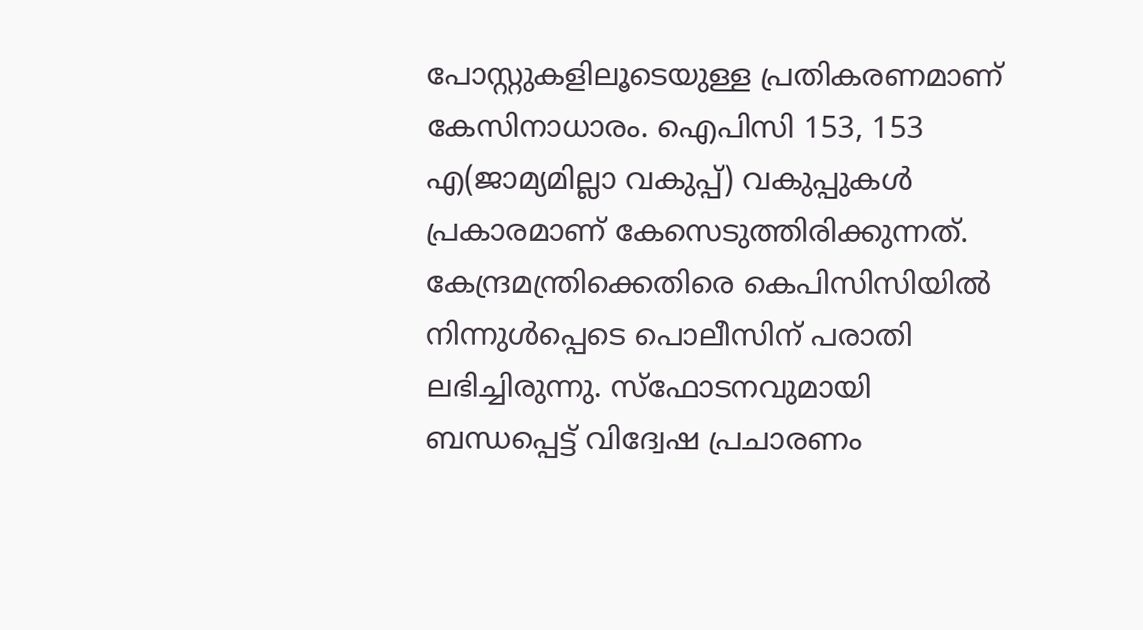പോസ്റ്റുകളിലൂടെയുള്ള പ്രതികരണമാണ് കേസിനാധാരം. ഐപിസി 153, 153 എ(ജാമ്യമില്ലാ വകുപ്പ്) വകുപ്പുകള്‍ പ്രകാരമാണ് കേസെടുത്തിരിക്കുന്നത്. കേന്ദ്രമന്ത്രിക്കെതിരെ കെപിസിസിയില്‍ നിന്നുള്‍പ്പെടെ പൊലീസിന് പരാതി ലഭിച്ചിരുന്നു. സ്‌ഫോടനവുമായി ബന്ധപ്പെട്ട് വിദ്വേഷ പ്രചാരണം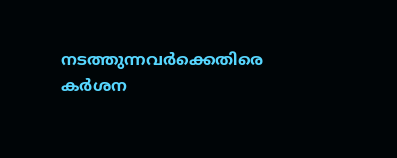നടത്തുന്നവര്‍ക്കെതിരെ കര്‍ശന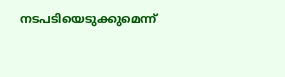നടപടിയെടുക്കുമെന്ന്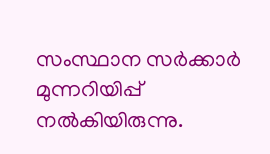സംസ്ഥാന സര്‍ക്കാര്‍ മുന്നറിയിപ്പ് നല്‍കിയിരുന്നു.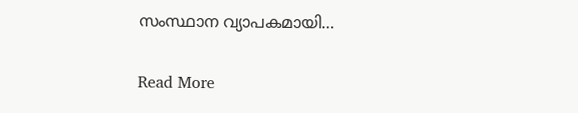സംസ്ഥാന വ്യാപകമായി…

Read More